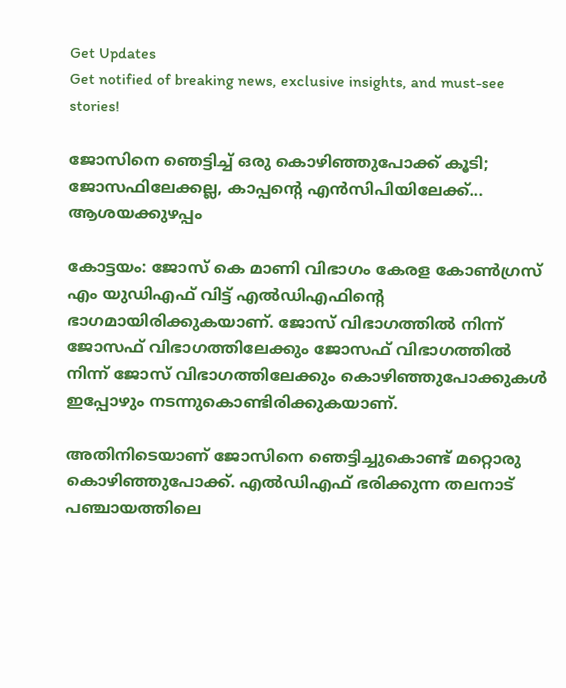Get Updates
Get notified of breaking news, exclusive insights, and must-see stories!

ജോസിനെ ഞെട്ടിച്ച് ഒരു കൊഴിഞ്ഞുപോക്ക് കൂടി; ജോസഫിലേക്കല്ല, കാപ്പന്റെ എന്‍സിപിയിലേക്ക്... ആശയക്കുഴപ്പം

കോട്ടയം: ജോസ് കെ മാണി വിഭാഗം കേരള കോണ്‍ഗ്രസ് എം യുഡിഎഫ് വിട്ട് എല്‍ഡിഎഫിന്റെ ഭാഗമായിരിക്കുകയാണ്. ജോസ് വിഭാഗത്തില്‍ നിന്ന് ജോസഫ് വിഭാഗത്തിലേക്കും ജോസഫ് വിഭാഗത്തില്‍ നിന്ന് ജോസ് വിഭാഗത്തിലേക്കും കൊഴിഞ്ഞുപോക്കുകള്‍ ഇപ്പോഴും നടന്നുകൊണ്ടിരിക്കുകയാണ്.

അതിനിടെയാണ് ജോസിനെ ഞെട്ടിച്ചുകൊണ്ട് മറ്റൊരു കൊഴിഞ്ഞുപോക്ക്. എല്‍ഡിഎഫ് ഭരിക്കുന്ന തലനാട് പഞ്ചായത്തിലെ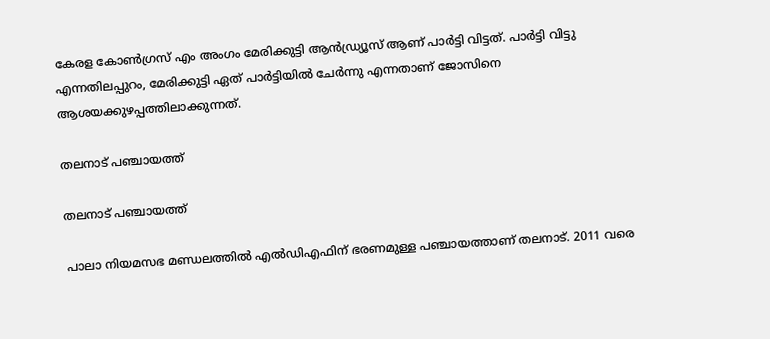കേരള കോണ്‍ഗ്രസ് എം അംഗം മേരിക്കുട്ടി ആന്‍ഡ്ര്യൂസ് ആണ് പാര്‍ട്ടി വിട്ടത്. പാര്‍ട്ടി വിട്ടു എന്നതിലപ്പുറം, മേരിക്കുട്ടി ഏത് പാര്‍ട്ടിയില്‍ ചേര്‍ന്നു എന്നതാണ് ജോസിനെ ആശയക്കുഴപ്പത്തിലാക്കുന്നത്.

തലനാട് പഞ്ചായത്ത്

തലനാട് പഞ്ചായത്ത്

പാലാ നിയമസഭ മണ്ഡലത്തില്‍ എല്‍ഡിഎഫിന് ഭരണമുള്ള പഞ്ചായത്താണ് തലനാട്. 2011 വരെ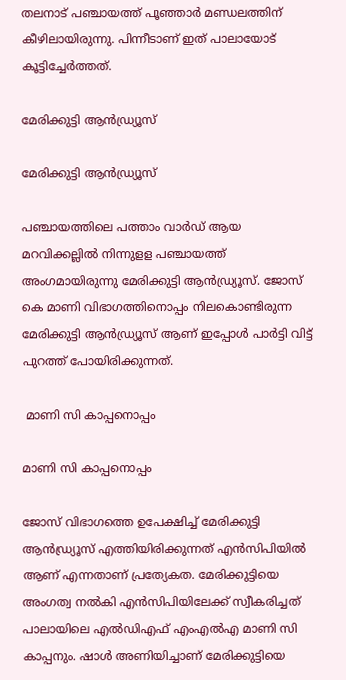തലനാട് പഞ്ചായത്ത് പൂഞ്ഞാര്‍ മണ്ഡലത്തിന് കീഴിലായിരുന്നു. പിന്നീടാണ് ഇത് പാലായോട് കൂട്ടിച്ചേര്‍ത്തത്.

മേരിക്കുട്ടി ആന്‍ഡ്ര്യൂസ്

മേരിക്കുട്ടി ആന്‍ഡ്ര്യൂസ്

പഞ്ചായത്തിലെ പത്താം വാര്‍ഡ് ആയ മറവിക്കല്ലില്‍ നിന്നുളള പഞ്ചായത്ത് അംഗമായിരുന്നു മേരിക്കുട്ടി ആന്‍ഡ്ര്യൂസ്. ജോസ് കെ മാണി വിഭാഗത്തിനൊപ്പം നിലകൊണ്ടിരുന്ന മേരിക്കുട്ടി ആന്‍ഡ്ര്യൂസ് ആണ് ഇപ്പോള്‍ പാര്‍ട്ടി വിട്ട് പുറത്ത് പോയിരിക്കുന്നത്.

 മാണി സി കാപ്പനൊപ്പം

മാണി സി കാപ്പനൊപ്പം

ജോസ് വിഭാഗത്തെ ഉപേക്ഷിച്ച് മേരിക്കുട്ടി ആന്‍ഡ്ര്യൂസ് എത്തിയിരിക്കുന്നത് എന്‍സിപിയില്‍ ആണ് എന്നതാണ് പ്രത്യേകത. മേരിക്കുട്ടിയെ അംഗത്വ നല്‍കി എന്‍സിപിയിലേക്ക് സ്വീകരിച്ചത് പാലായിലെ എല്‍ഡിഎഫ് എംഎല്‍എ മാണി സി കാപ്പനും. ഷാള്‍ അണിയിച്ചാണ് മേരിക്കുട്ടിയെ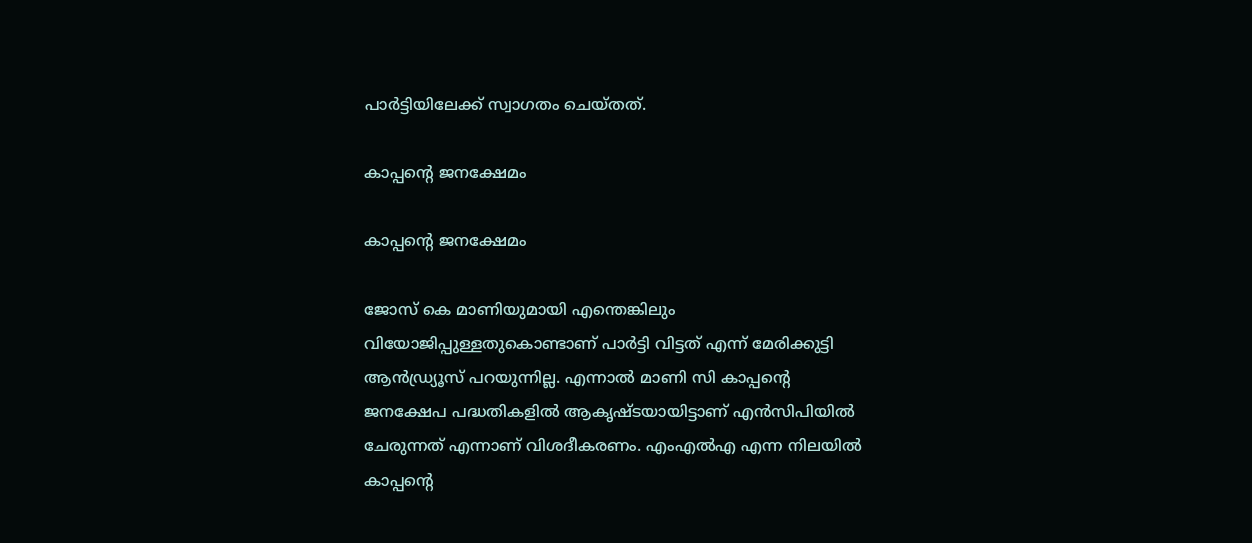പാര്‍ട്ടിയിലേക്ക് സ്വാഗതം ചെയ്തത്.

കാപ്പന്റെ ജനക്ഷേമം

കാപ്പന്റെ ജനക്ഷേമം

ജോസ് കെ മാണിയുമായി എന്തെങ്കിലും വിയോജിപ്പുള്ളതുകൊണ്ടാണ് പാര്‍ട്ടി വിട്ടത് എന്ന് മേരിക്കുട്ടി ആന്‍ഡ്ര്യൂസ് പറയുന്നില്ല. എന്നാല്‍ മാണി സി കാപ്പന്റെ ജനക്ഷേപ പദ്ധതികളില്‍ ആകൃഷ്ടയായിട്ടാണ് എന്‍സിപിയില്‍ ചേരുന്നത് എന്നാണ് വിശദീകരണം. എംഎല്‍എ എന്ന നിലയില്‍ കാപ്പന്റെ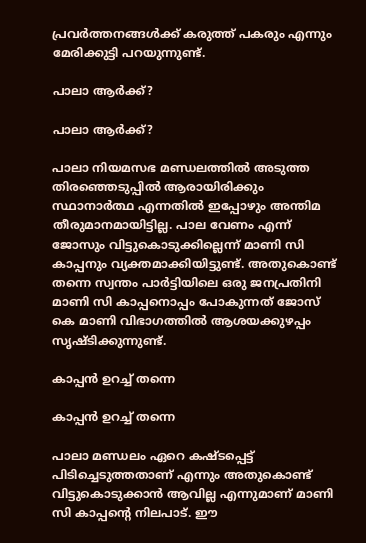പ്രവര്‍ത്തനങ്ങള്‍ക്ക് കരുത്ത് പകരും എന്നും മേരിക്കുട്ടി പറയുന്നുണ്ട്.

പാലാ ആര്‍ക്ക്?

പാലാ ആര്‍ക്ക്?

പാലാ നിയമസഭ മണ്ഡലത്തില്‍ അടുത്ത തിരഞ്ഞെടുപ്പില്‍ ആരായിരിക്കും സ്ഥാനാര്‍ത്ഥ എന്നതില്‍ ഇപ്പോഴും അന്തിമ തീരുമാനമായിട്ടില്ല. പാല വേണം എന്ന് ജോസും വിട്ടുകൊടുക്കില്ലെന്ന് മാണി സി കാപ്പനും വ്യക്തമാക്കിയിട്ടുണ്ട്. അതുകൊണ്ട് തന്നെ സ്വന്തം പാര്‍ട്ടിയിലെ ഒരു ജനപ്രതിനി മാണി സി കാപ്പനൊപ്പം പോകുന്നത് ജോസ് കെ മാണി വിഭാഗത്തില്‍ ആശയക്കുഴപ്പം സൃഷ്ടിക്കുന്നുണ്ട്.

കാപ്പന്‍ ഉറച്ച് തന്നെ

കാപ്പന്‍ ഉറച്ച് തന്നെ

പാലാ മണ്ഡലം ഏറെ കഷ്ടപ്പെട്ട് പിടിച്ചെടുത്തതാണ് എന്നും അതുകൊണ്ട് വിട്ടുകൊടുക്കാന്‍ ആവില്ല എന്നുമാണ് മാണി സി കാപ്പന്റെ നിലപാട്. ഈ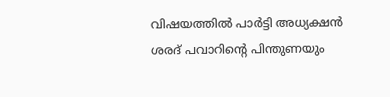വിഷയത്തില്‍ പാര്‍ട്ടി അധ്യക്ഷന്‍ ശരദ് പവാറിന്റെ പിന്തുണയും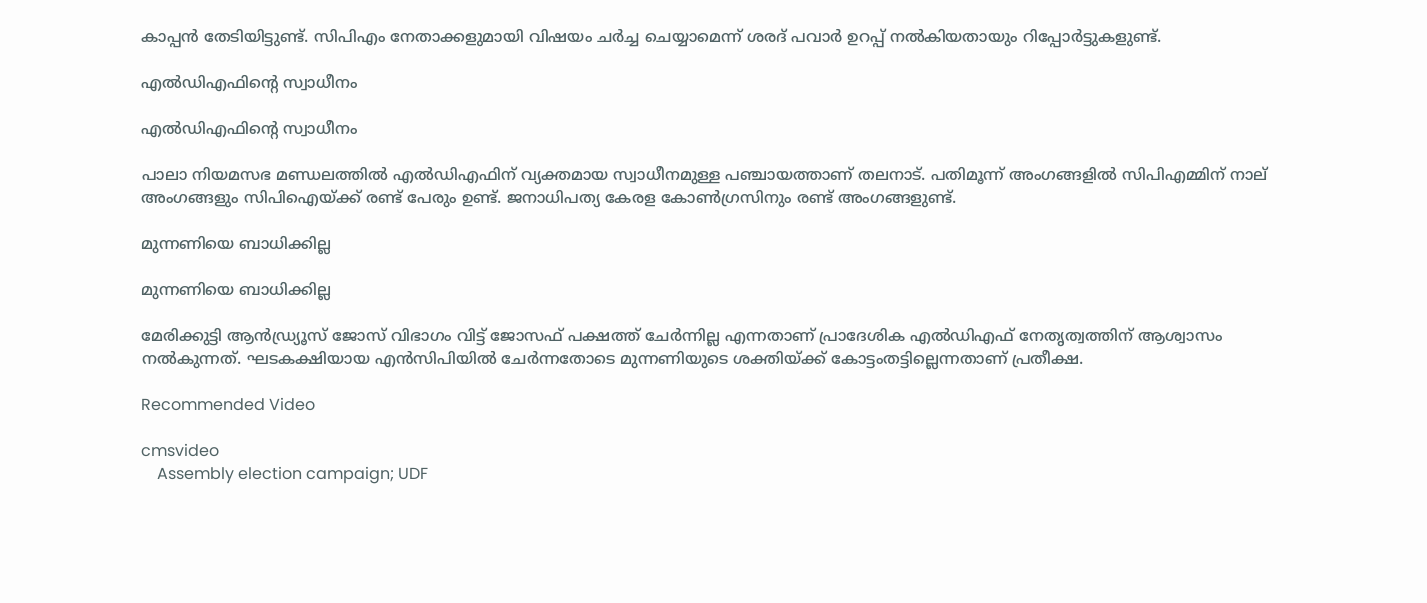കാപ്പന്‍ തേടിയിട്ടുണ്ട്. സിപിഎം നേതാക്കളുമായി വിഷയം ചര്‍ച്ച ചെയ്യാമെന്ന് ശരദ് പവാര്‍ ഉറപ്പ് നല്‍കിയതായും റിപ്പോര്‍ട്ടുകളുണ്ട്.

എല്‍ഡിഎഫിന്റെ സ്വാധീനം

എല്‍ഡിഎഫിന്റെ സ്വാധീനം

പാലാ നിയമസഭ മണ്ഡലത്തില്‍ എല്‍ഡിഎഫിന് വ്യക്തമായ സ്വാധീനമുള്ള പഞ്ചായത്താണ് തലനാട്. പതിമൂന്ന് അംഗങ്ങളില്‍ സിപിഎമ്മിന് നാല് അംഗങ്ങളും സിപിഐയ്ക്ക് രണ്ട് പേരും ഉണ്ട്. ജനാധിപത്യ കേരള കോണ്‍ഗ്രസിനും രണ്ട് അംഗങ്ങളുണ്ട്.

മുന്നണിയെ ബാധിക്കില്ല

മുന്നണിയെ ബാധിക്കില്ല

മേരിക്കുട്ടി ആന്‍ഡ്ര്യൂസ് ജോസ് വിഭാഗം വിട്ട് ജോസഫ് പക്ഷത്ത് ചേര്‍ന്നില്ല എന്നതാണ് പ്രാദേശിക എല്‍ഡിഎഫ് നേതൃത്വത്തിന് ആശ്വാസം നല്‍കുന്നത്. ഘടകക്ഷിയായ എന്‍സിപിയില്‍ ചേര്‍ന്നതോടെ മുന്നണിയുടെ ശക്തിയ്ക്ക് കോട്ടംതട്ടില്ലെന്നതാണ് പ്രതീക്ഷ.

Recommended Video

cmsvideo
    Assembly election campaign; UDF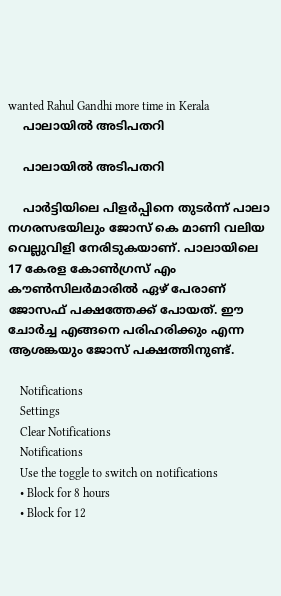wanted Rahul Gandhi more time in Kerala
    പാലായില്‍ അടിപതറി

    പാലായില്‍ അടിപതറി

    പാര്‍ട്ടിയിലെ പിളര്‍പ്പിനെ തുടര്‍ന്ന് പാലാ നഗരസഭയിലും ജോസ് കെ മാണി വലിയ വെല്ലുവിളി നേരിടുകയാണ്. പാലായിലെ 17 കേരള കോണ്‍ഗ്രസ് എം കൗണ്‍സിലര്‍മാരില്‍ ഏഴ് പേരാണ് ജോസഫ് പക്ഷത്തേക്ക് പോയത്. ഈ ചോര്‍ച്ച എങ്ങനെ പരിഹരിക്കും എന്ന ആശങ്കയും ജോസ് പക്ഷത്തിനുണ്ട്.

    Notifications
    Settings
    Clear Notifications
    Notifications
    Use the toggle to switch on notifications
    • Block for 8 hours
    • Block for 12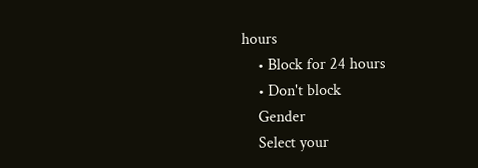hours
    • Block for 24 hours
    • Don't block
    Gender
    Select your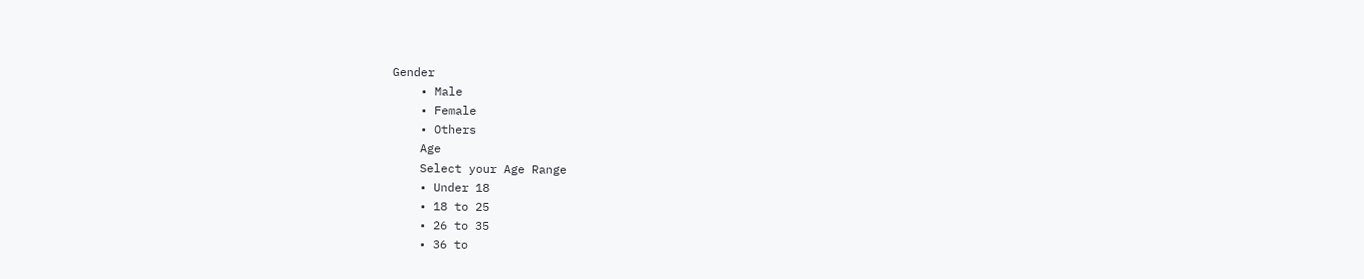Gender
    • Male
    • Female
    • Others
    Age
    Select your Age Range
    • Under 18
    • 18 to 25
    • 26 to 35
    • 36 to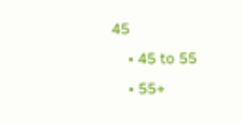45
    • 45 to 55
    • 55+